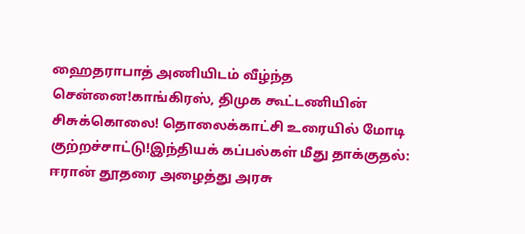ஹைதராபாத் அணியிடம் வீழ்ந்த சென்னை!காங்கிரஸ், திமுக கூட்டணியின் சிசுக்கொலை! தொலைக்காட்சி உரையில் மோடி குற்றச்சாட்டு!இந்தியக் கப்பல்கள் மீது தாக்குதல்: ஈரான் தூதரை அழைத்து அரசு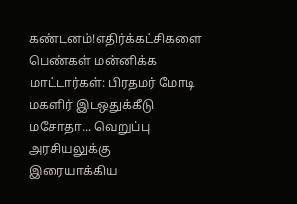கண்டனம்!எதிர்க்கட்சிகளை பெண்கள் மன்னிக்க மாட்டார்கள்: பிரதமர் மோடி மகளிர் இடஒதுக்கீடு மசோதா... வெறுப்பு அரசியலுக்கு இரையாக்கிய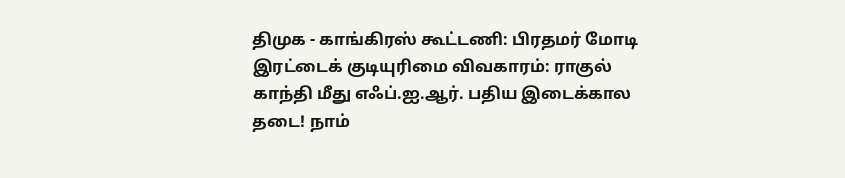திமுக - காங்கிரஸ் கூட்டணி: பிரதமர் மோடி இரட்டைக் குடியுரிமை விவகாரம்: ராகுல் காந்தி மீது எஃப்.ஐ.ஆர். பதிய இடைக்கால தடை! நாம்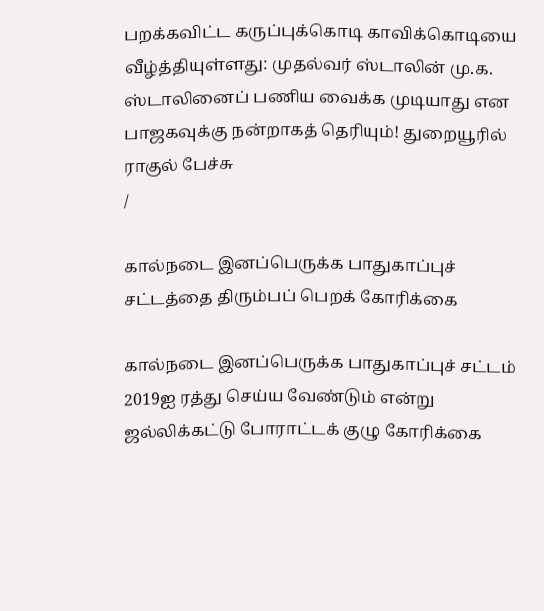பறக்கவிட்ட கருப்புக்கொடி காவிக்கொடியை வீழ்த்தியுள்ளது: முதல்வர் ஸ்டாலின் மு.க. ஸ்டாலினைப் பணிய வைக்க முடியாது என பாஜகவுக்கு நன்றாகத் தெரியும்! துறையூரில் ராகுல் பேச்சு
/

கால்நடை இனப்பெருக்க பாதுகாப்புச் சட்டத்தை திரும்பப் பெறக் கோரிக்கை

கால்நடை இனப்பெருக்க பாதுகாப்புச் சட்டம் 2019ஐ ரத்து செய்ய வேண்டும் என்று ஜல்லிக்கட்டு போராட்டக் குழு கோரிக்கை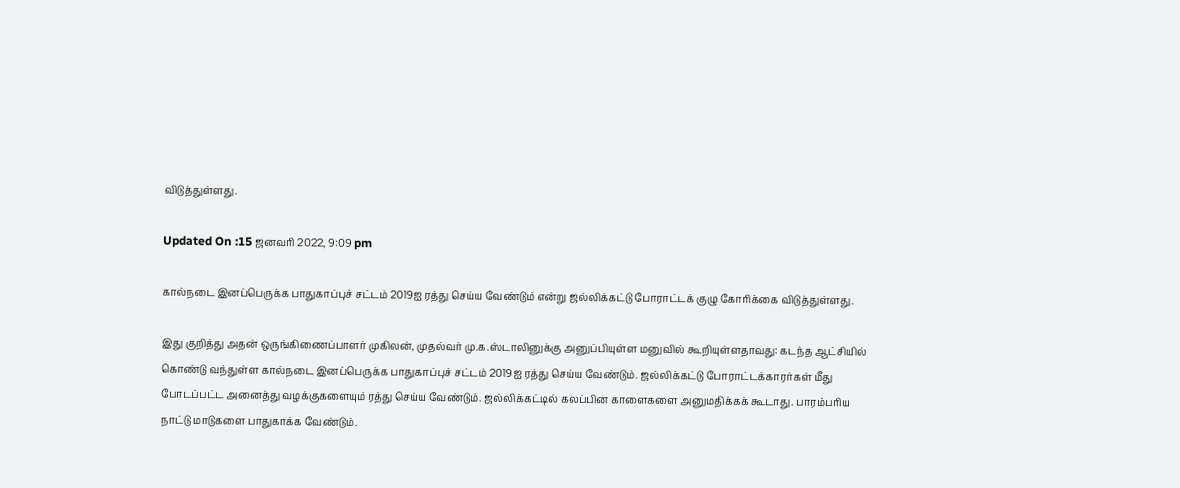விடுத்துள்ளது.

Updated On :15 ஜனவரி 2022, 9:09 pm

கால்நடை இனப்பெருக்க பாதுகாப்புச் சட்டம் 2019ஐ ரத்து செய்ய வேண்டும் என்று ஜல்லிக்கட்டு போராட்டக் குழு கோரிக்கை விடுத்துள்ளது.

இது குறித்து அதன் ஒருங்கிணைப்பாளர் முகிலன், முதல்வர் மு.க.ஸ்டாலினுக்கு அனுப்பியுள்ள மனுவில் கூறியுள்ளதாவது: கடந்த ஆட்சியில் கொண்டு வந்துள்ள கால்நடை இனப்பெருக்க பாதுகாப்புச் சட்டம் 2019ஐ ரத்து செய்ய வேண்டும். ஜல்லிக்கட்டு போராட்டக்காரர்கள் மீது போடப்பட்ட அனைத்து வழக்குகளையும் ரத்து செய்ய வேண்டும். ஜல்லிக்கட்டில் கலப்பின காளைகளை அனுமதிக்கக் கூடாது. பாரம்பரிய நாட்டு மாடுகளை பாதுகாக்க வேண்டும்.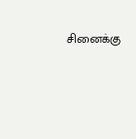சினைக்கு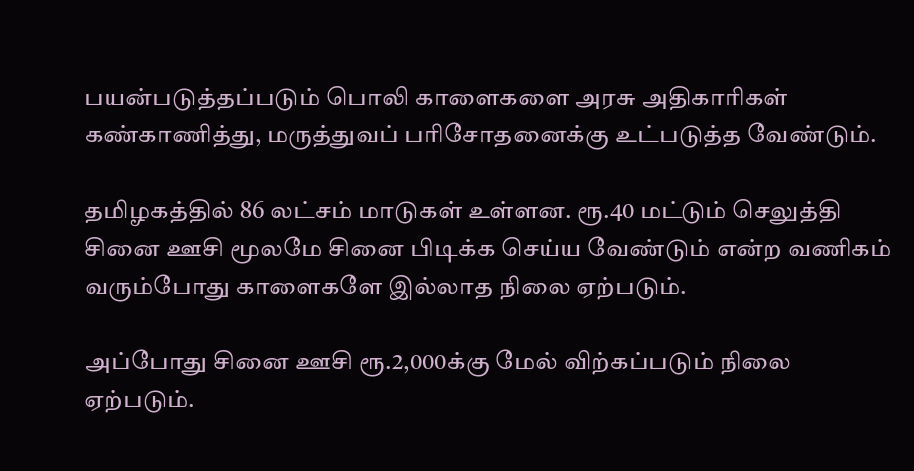பயன்படுத்தப்படும் பொலி காளைகளை அரசு அதிகாரிகள் கண்காணித்து, மருத்துவப் பரிசோதனைக்கு உட்படுத்த வேண்டும்.

தமிழகத்தில் 86 லட்சம் மாடுகள் உள்ளன. ரூ.40 மட்டும் செலுத்தி சினை ஊசி மூலமே சினை பிடிக்க செய்ய வேண்டும் என்ற வணிகம் வரும்போது காளைகளே இல்லாத நிலை ஏற்படும்.

அப்போது சினை ஊசி ரூ.2,000க்கு மேல் விற்கப்படும் நிலை ஏற்படும்.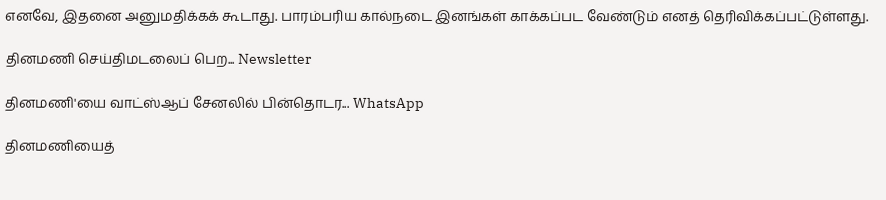எனவே, இதனை அனுமதிக்கக் கூடாது. பாரம்பரிய கால்நடை இனங்கள் காக்கப்பட வேண்டும் எனத் தெரிவிக்கப்பட்டுள்ளது.

தினமணி செய்திமடலைப் பெற... Newsletter

தினமணி'யை வாட்ஸ்ஆப் சேனலில் பின்தொடர... WhatsApp

தினமணியைத்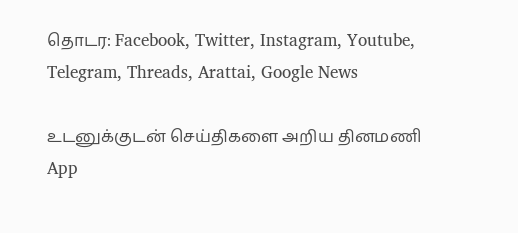தொடர: Facebook, Twitter, Instagram, Youtube, Telegram, Threads, Arattai, Google News

உடனுக்குடன் செய்திகளை அறிய தினமணி App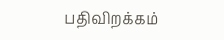பதிவிறக்கம்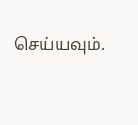செய்யவும்.